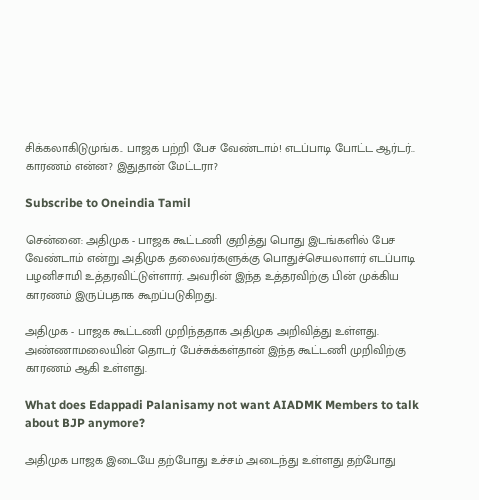சிக்கலாகிடுமுங்க.. பாஜக பற்றி பேச வேண்டாம்! எடப்பாடி போட்ட ஆர்டர்.. காரணம் என்ன? இதுதான் மேட்டரா?

Subscribe to Oneindia Tamil

சென்னை: அதிமுக - பாஜக கூட்டணி குறித்து பொது இடங்களில் பேச வேண்டாம் என்று அதிமுக தலைவர்களுக்கு பொதுச்செயலாளர் எடப்பாடி பழனிசாமி உத்தரவிட்டுள்ளார். அவரின் இந்த உத்தரவிற்கு பின் முக்கிய காரணம் இருப்பதாக கூறப்படுகிறது.

அதிமுக - பாஜக கூட்டணி முறிந்ததாக அதிமுக அறிவித்து உள்ளது. அண்ணாமலையின் தொடர் பேச்சுக்கள்தான் இந்த கூட்டணி முறிவிற்கு காரணம் ஆகி உள்ளது.

What does Edappadi Palanisamy not want AIADMK Members to talk about BJP anymore?

அதிமுக பாஜக இடையே தற்போது உச்சம் அடைந்து உள்ளது தற்போது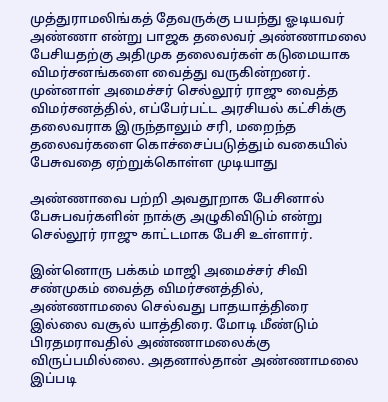முத்துராமலிங்கத் தேவருக்கு பயந்து ஓடியவர் அண்ணா என்று பாஜக தலைவர் அண்ணாமலை பேசியதற்கு அதிமுக தலைவர்கள் கடுமையாக விமர்சனங்களை வைத்து வருகின்றனர். முன்னாள் அமைச்சர் செல்லூர் ராஜு வைத்த விமர்சனத்தில், எப்பேர்பட்ட அரசியல் கட்சிக்கு தலைவராக இருந்தாலும் சரி, மறைந்த தலைவர்களை கொச்சைப்படுத்தும் வகையில் பேசுவதை ஏற்றுக்கொள்ள முடியாது

அண்ணாவை பற்றி அவதூறாக பேசினால் பேசுபவர்களின் நாக்கு அழுகிவிடும் என்று செல்லூர் ராஜு காட்டமாக பேசி உள்ளார்.

இன்னொரு பக்கம் மாஜி அமைச்சர் சிவி சண்முகம் வைத்த விமர்சனத்தில், அண்ணாமலை செல்வது பாதயாத்திரை இல்லை வசூல் யாத்திரை. மோடி மீண்டும் பிரதமராவதில் அண்ணாமலைக்கு விருப்பமில்லை. அதனால்தான் அண்ணாமலை இப்படி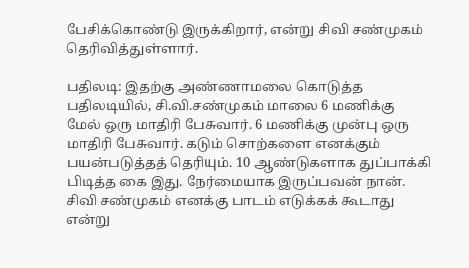பேசிக்கொண்டு இருக்கிறார், என்று சிவி சண்முகம் தெரிவித்துள்ளார்.

பதிலடி: இதற்கு அண்ணாமலை கொடுத்த பதிலடியில், சி.வி.சண்முகம் மாலை 6 மணிக்கு மேல் ஒரு மாதிரி பேசுவார். 6 மணிக்கு முன்பு ஒரு மாதிரி பேசுவார். கடும் சொற்களை எனக்கும் பயன்படுத்தத் தெரியும். 10 ஆண்டுகளாக துப்பாக்கி பிடித்த கை இது. நேர்மையாக இருப்பவன் நான். சிவி சண்முகம் எனக்கு பாடம் எடுக்கக் கூடாது என்று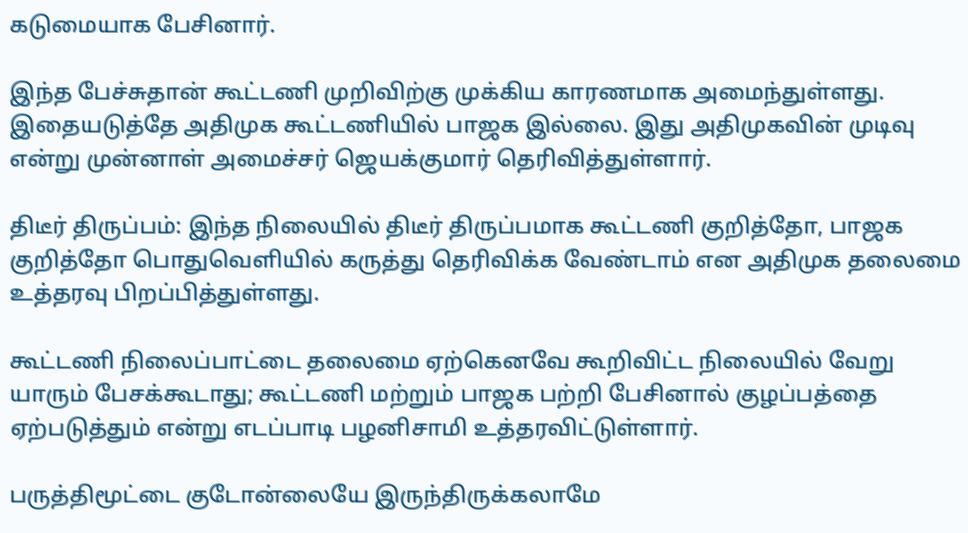கடுமையாக பேசினார்.

இந்த பேச்சுதான் கூட்டணி முறிவிற்கு முக்கிய காரணமாக அமைந்துள்ளது. இதையடுத்தே அதிமுக கூட்டணியில் பாஜக இல்லை. இது அதிமுகவின் முடிவு என்று முன்னாள் அமைச்சர் ஜெயக்குமார் தெரிவித்துள்ளார்.

திடீர் திருப்பம்: இந்த நிலையில் திடீர் திருப்பமாக கூட்டணி குறித்தோ, பாஜக குறித்தோ பொதுவெளியில் கருத்து தெரிவிக்க வேண்டாம் என அதிமுக தலைமை உத்தரவு பிறப்பித்துள்ளது.

கூட்டணி நிலைப்பாட்டை தலைமை ஏற்கெனவே கூறிவிட்ட நிலையில் வேறு யாரும் பேசக்கூடாது; கூட்டணி மற்றும் பாஜக பற்றி பேசினால் குழப்பத்தை ஏற்படுத்தும் என்று எடப்பாடி பழனிசாமி உத்தரவிட்டுள்ளார்.

பருத்திமூட்டை குடோன்லையே இருந்திருக்கலாமே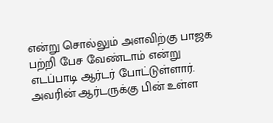என்று சொல்லும் அளவிற்கு பாஜக பற்றி பேச வேண்டாம் என்று எடப்பாடி ஆர்டர் போட்டுள்ளார். அவரின் ஆர்டருக்கு பின் உள்ள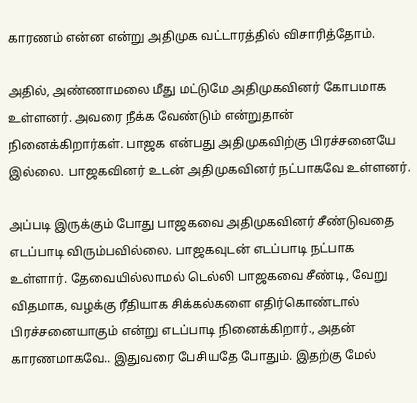காரணம் என்ன என்று அதிமுக வட்டாரத்தில் விசாரித்தோம்.

அதில், அண்ணாமலை மீது மட்டுமே அதிமுகவினர் கோபமாக உள்ளனர். அவரை நீக்க வேண்டும் என்றுதான் நினைக்கிறார்கள். பாஜக என்பது அதிமுகவிற்கு பிரச்சனையே இல்லை. பாஜகவினர் உடன் அதிமுகவினர் நட்பாகவே உள்ளனர்.

அப்படி இருக்கும் போது பாஜகவை அதிமுகவினர் சீண்டுவதை எடப்பாடி விரும்பவில்லை. பாஜகவுடன் எடப்பாடி நட்பாக உள்ளார். தேவையில்லாமல் டெல்லி பாஜகவை சீண்டி, வேறு விதமாக, வழக்கு ரீதியாக சிக்கல்களை எதிர்கொண்டால் பிரச்சனையாகும் என்று எடப்பாடி நினைக்கிறார்., அதன் காரணமாகவே.. இதுவரை பேசியதே போதும். இதற்கு மேல்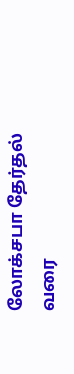லோக்சபா தேர்தல் வரை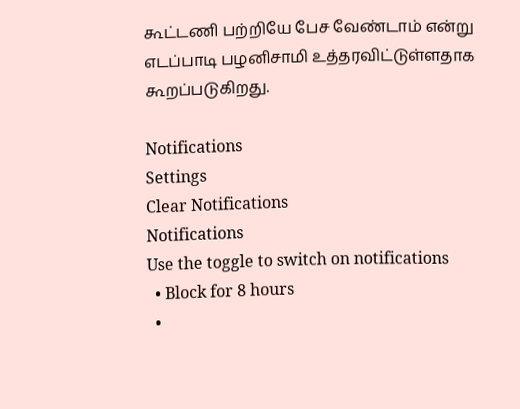கூட்டணி பற்றியே பேச வேண்டாம் என்று எடப்பாடி பழனிசாமி உத்தரவிட்டுள்ளதாக கூறப்படுகிறது.

Notifications
Settings
Clear Notifications
Notifications
Use the toggle to switch on notifications
  • Block for 8 hours
  •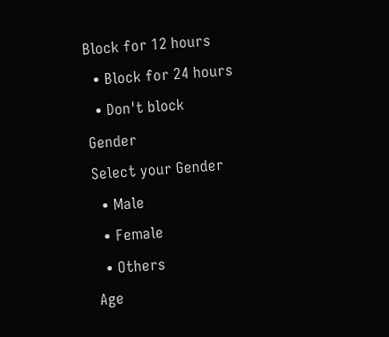Block for 12 hours
  • Block for 24 hours
  • Don't block
Gender
Select your Gender
  • Male
  • Female
  • Others
Age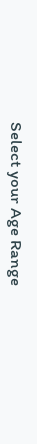Select your Age Range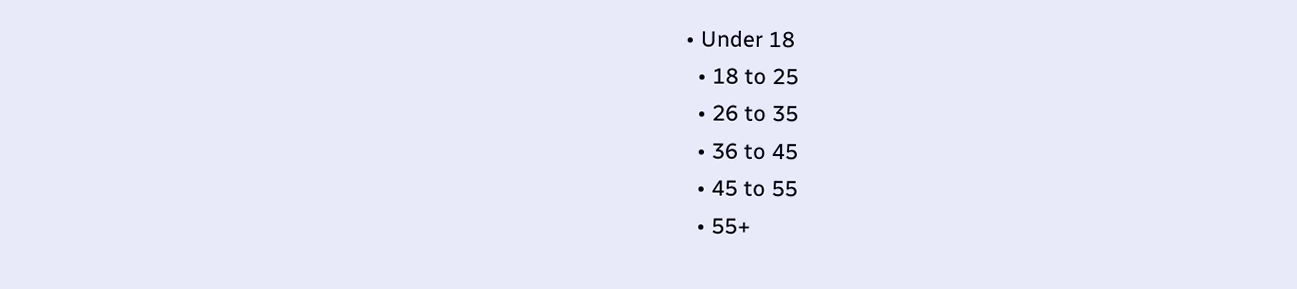• Under 18
  • 18 to 25
  • 26 to 35
  • 36 to 45
  • 45 to 55
  • 55+